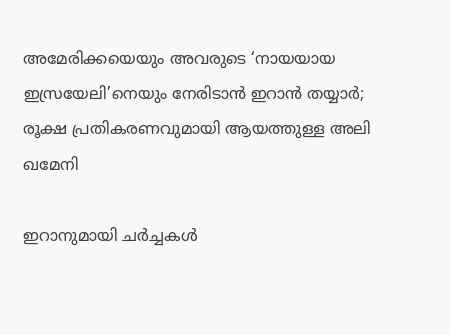അമേരിക്കയെയും അവരുടെ ‘നായയായ ഇസ്രയേലി’നെയും നേരിടാൻ ഇറാൻ തയ്യാർ; രൂക്ഷ പ്രതികരണവുമായി ആയത്തുള്ള അലി ഖമേനി

ഇറാനുമായി ചർച്ചകൾ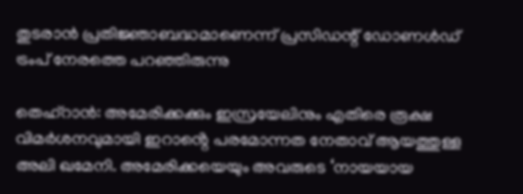തുടരാൻ പ്രതിജ്ഞാബദ്ധമാണെന്ന് പ്രസിഡന്റ് ഡോണൾഡ് ട്രംപ് നേരത്തെ പറഞ്ഞിരുന്നു

തെഹ്റാൻ: അമേരിക്കക്കും ഇസ്രയേലിനും എതിരെ രൂക്ഷ വിമർശനവുമായി ഇറാൻ്റെ പരമോന്നത നേതാവ് ആയത്തുള്ള അലി ഖമേനി. അമേരിക്കയെയും അവരുടെ ‘നായയായ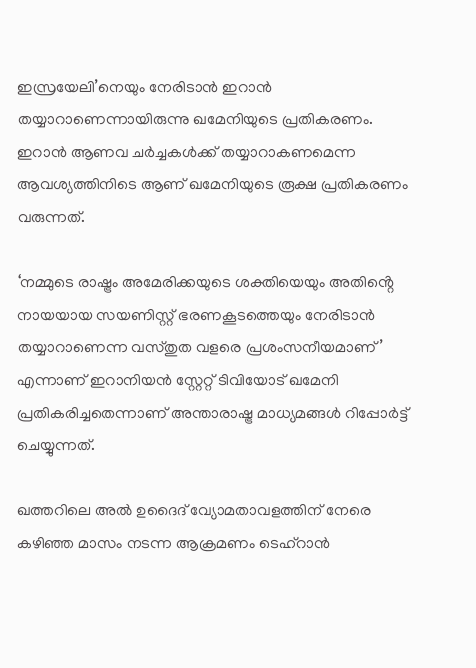ഇസ്രയേലി’നെയും നേരിടാൻ ഇറാൻ തയ്യാറാണെന്നായിരുന്നു ഖമേനിയുടെ പ്രതികരണം. ഇറാൻ ആണവ ചർച്ചകൾക്ക് തയ്യാറാകണമെന്ന ആവശ്യത്തിനിടെ ആണ് ഖമേനിയുടെ രൂക്ഷ പ്രതികരണം വരുന്നത്.

‘നമ്മുടെ രാഷ്ട്രം അമേരിക്കയുടെ ശക്തിയെയും അതിൻ്റെ നായയായ സയണിസ്റ്റ് ഭരണകൂടത്തെയും നേരിടാൻ തയ്യാറാണെന്ന വസ്‌തുത വളരെ പ്രശംസനീയമാണ്’ എന്നാണ് ഇറാനിയൻ സ്റ്റേറ്റ് ടിവിയോട് ഖമേനി പ്രതികരിച്ചതെന്നാണ് അന്താരാഷ്ട്ര മാധ്യമങ്ങൾ റിപ്പോർട്ട് ചെയ്യുന്നത്.

ഖത്തറിലെ അൽ ഉദൈദ് വ്യോമതാവളത്തിന് നേരെ കഴിഞ്ഞ മാസം നടന്ന ആക്രമണം ടെഹ്‌റാൻ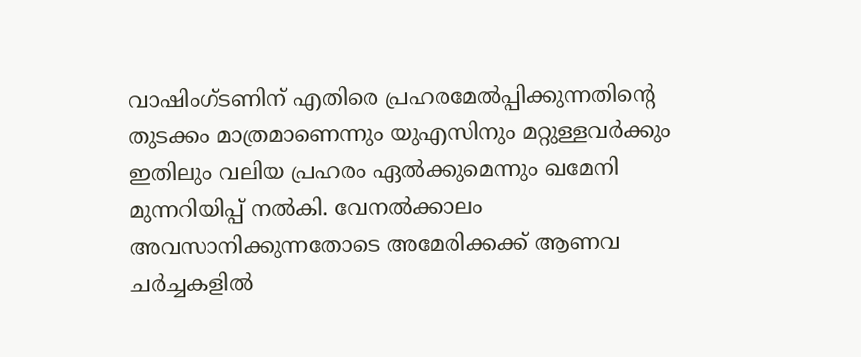വാഷിംഗ്ടണിന് എതിരെ പ്രഹരമേൽപ്പിക്കുന്നതിൻ്റെ തുടക്കം മാത്രമാണെന്നും യുഎസിനും മറ്റുള്ളവർക്കും ഇതിലും വലിയ പ്രഹരം ഏൽക്കുമെന്നും ഖമേനി മുന്നറിയിപ്പ് നൽകി. വേനൽക്കാലം അവസാനിക്കുന്നതോടെ അമേരിക്കക്ക്‌ ആണവ ചർച്ചകളിൽ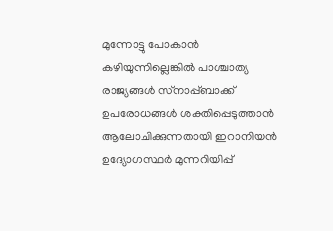മുന്നോട്ടു പോകാൻ കഴിയുന്നില്ലെങ്കിൽ പാശ്ചാത്യ രാജ്യങ്ങൾ സ്‌നാപ്പ്ബാക്ക് ഉപരോധങ്ങൾ ശക്തിപ്പെടുത്താൻ ആലോചിക്കുന്നതായി ഇറാനിയൻ ഉദ്യോഗസ്ഥർ മുന്നറിയിപ്പ്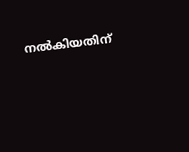നൽകിയതിന്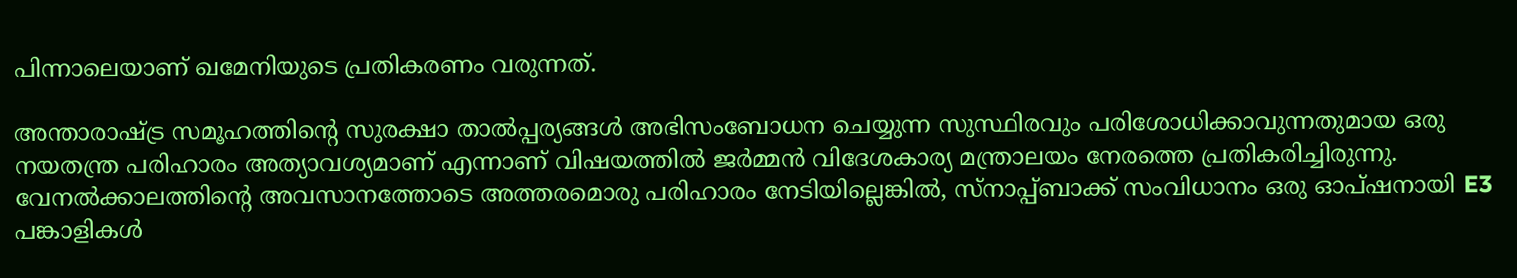പിന്നാലെയാണ് ഖമേനിയുടെ പ്രതികരണം വരുന്നത്.

അന്താരാഷ്ട്ര സമൂഹത്തിൻ്റെ സുരക്ഷാ താൽപ്പര്യങ്ങൾ അഭിസംബോധന ചെയ്യുന്ന സുസ്ഥിരവും പരിശോധിക്കാവുന്നതുമായ ഒരു നയതന്ത്ര പരിഹാരം അത്യാവശ്യമാണ് എന്നാണ് വിഷയത്തിൽ ജർമ്മൻ വിദേശകാര്യ മന്ത്രാലയം നേരത്തെ പ്രതികരിച്ചിരുന്നു. വേനൽക്കാലത്തിൻ്റെ അവസാനത്തോടെ അത്തരമൊരു പരിഹാരം നേടിയില്ലെങ്കിൽ, സ്‌നാപ്പ്ബാക്ക് സംവിധാനം ഒരു ഓപ്ഷനായി E3 പങ്കാളികൾ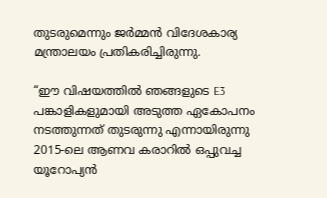തുടരുമെന്നും ജർമ്മൻ വിദേശകാര്യ മന്ത്രാലയം പ്രതികരിച്ചിരുന്നു.

“ഈ വിഷയത്തിൽ ഞങ്ങളുടെ E3 പങ്കാളികളുമായി അടുത്ത ഏകോപനം നടത്തുന്നത് തുടരുന്നു എന്നായിരുന്നു 2015-ലെ ആണവ കരാറിൽ ഒപ്പുവച്ച യൂറോപ്യൻ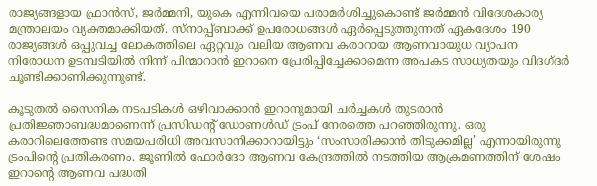രാജ്യങ്ങളായ ഫ്രാൻസ്, ജർമ്മനി, യുകെ എന്നിവയെ പരാമർശിച്ചുകൊണ്ട് ജർമ്മൻ വിദേശകാര്യ മന്ത്രാലയം വ്യക്തമാക്കിയത്. സ്‌നാപ്പ്ബാക്ക് ഉപരോധങ്ങൾ ഏർപ്പെടുത്തുന്നത് ഏകദേശം 190 രാജ്യങ്ങൾ ഒപ്പുവച്ച ലോകത്തിലെ ഏറ്റവും വലിയ ആണവ കരാറായ ആണവായുധ വ്യാപന നിരോധന ഉടമ്പടിയിൽ നിന്ന് പിന്മാറാൻ ഇറാനെ പ്രേരിപ്പിച്ചേക്കാമെന്ന അപകട സാധ്യതയും വിദഗ്‌ദർ ചൂണ്ടിക്കാണിക്കുന്നുണ്ട്.

കൂടുതൽ സൈനിക നടപടികൾ ഒഴിവാക്കാൻ ഇറാനുമായി ചർച്ചകൾ തുടരാൻ പ്രതിജ്ഞാബദ്ധമാണെന്ന് പ്രസിഡന്റ് ഡോണൾഡ് ട്രംപ് നേരത്തെ പറഞ്ഞിരുന്നു. ഒരു കരാറിലെത്തേണ്ട സമയപരിധി അവസാനിക്കാറായിട്ടും ‘സംസാരിക്കാൻ തിടുക്കമില്ല’ എന്നായിരുന്നു ട്രംപിൻ്റെ പ്രതികരണം. ജൂണിൽ ഫോർദോ ആണവ കേന്ദ്രത്തിൽ നടത്തിയ ആക്രമണത്തിന് ശേഷം ഇറാൻ്റെ ആണവ പദ്ധതി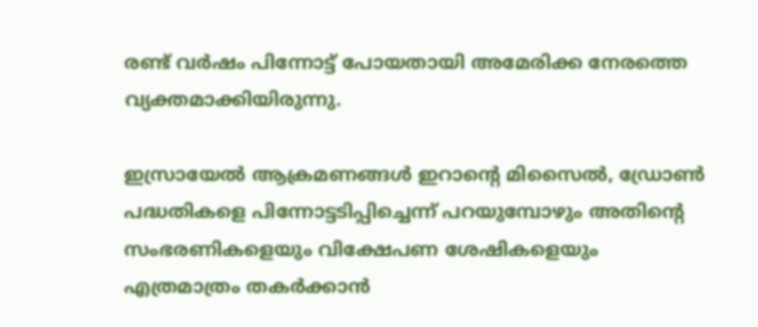രണ്ട് വർഷം പിന്നോട്ട് പോയതായി അമേരിക്ക നേരത്തെ വ്യക്തമാക്കിയിരുന്നു.

ഇസ്രായേൽ ആക്രമണങ്ങൾ ഇറാൻ്റെ മിസൈൽ, ഡ്രോൺ പദ്ധതികളെ പിന്നോട്ടടിപ്പിച്ചെന്ന് പറയുമ്പോഴും അതിൻ്റെ സംഭരണികളെയും വിക്ഷേപണ ശേഷികളെയും എത്രമാത്രം തക‍ർക്കാൻ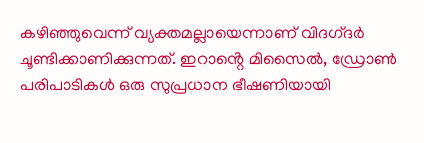കഴിഞ്ഞുവെന്ന് വ്യക്തമല്ലായെന്നാണ് വിദഗ്‌ദർ ചൂണ്ടിക്കാണിക്കുന്നത്. ഇറാൻ്റെ മിസൈൽ, ഡ്രോൺ പരിപാടികൾ ഒരു സുപ്രധാന ഭീഷണിയായി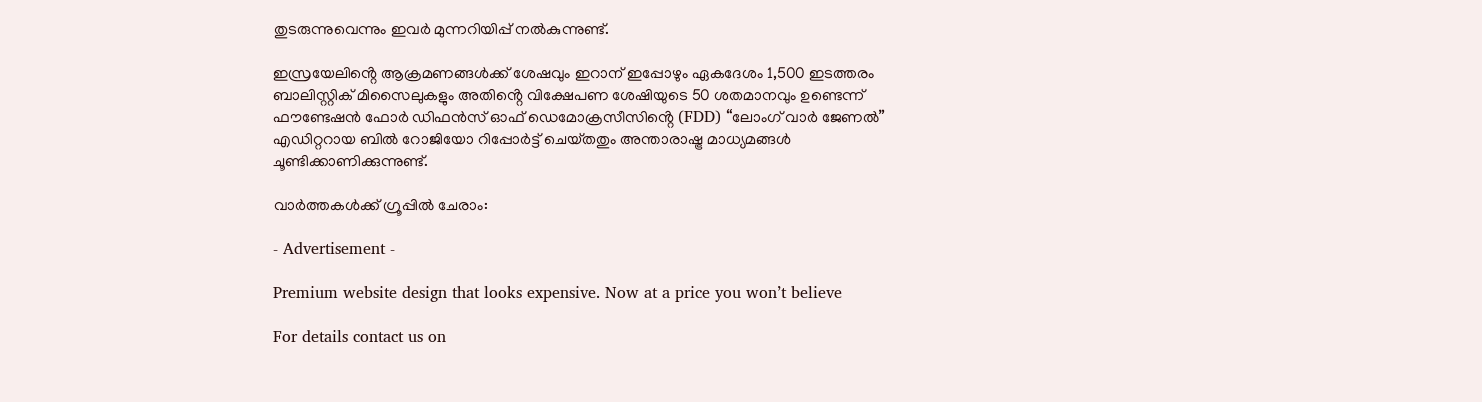തുടരുന്നുവെന്നും ഇവ‍ർ‌ മുന്നറിയിപ്പ് നൽകുന്നുണ്ട്.

ഇസ്രയേലിൻ്റെ ആക്രമണങ്ങൾക്ക് ശേഷവും ഇറാന് ഇപ്പോഴും ഏകദേശം 1,500 ഇടത്തരം ബാലിസ്റ്റിക് മിസൈലുകളും അതിൻ്റെ വിക്ഷേപണ ശേഷിയുടെ 50 ശതമാനവും ഉണ്ടെന്ന് ഫൗണ്ടേഷൻ ഫോർ ഡിഫൻസ് ഓഫ് ഡെമോക്രസീസിൻ്റെ (FDD) “ലോംഗ് വാർ ജേണൽ” എഡിറ്ററായ ബിൽ റോജിയോ റിപ്പോർട്ട് ചെയ്‌തതും അന്താരാഷ്ട്ര മാധ്യമങ്ങൾ ചൂണ്ടിക്കാണിക്കുന്നുണ്ട്.

വാർത്തകൾക്ക് ഗ്രൂപ്പിൽ ചേരാം:

- Advertisement -

Premium website design that looks expensive. Now at a price you won’t believe

For details contact us on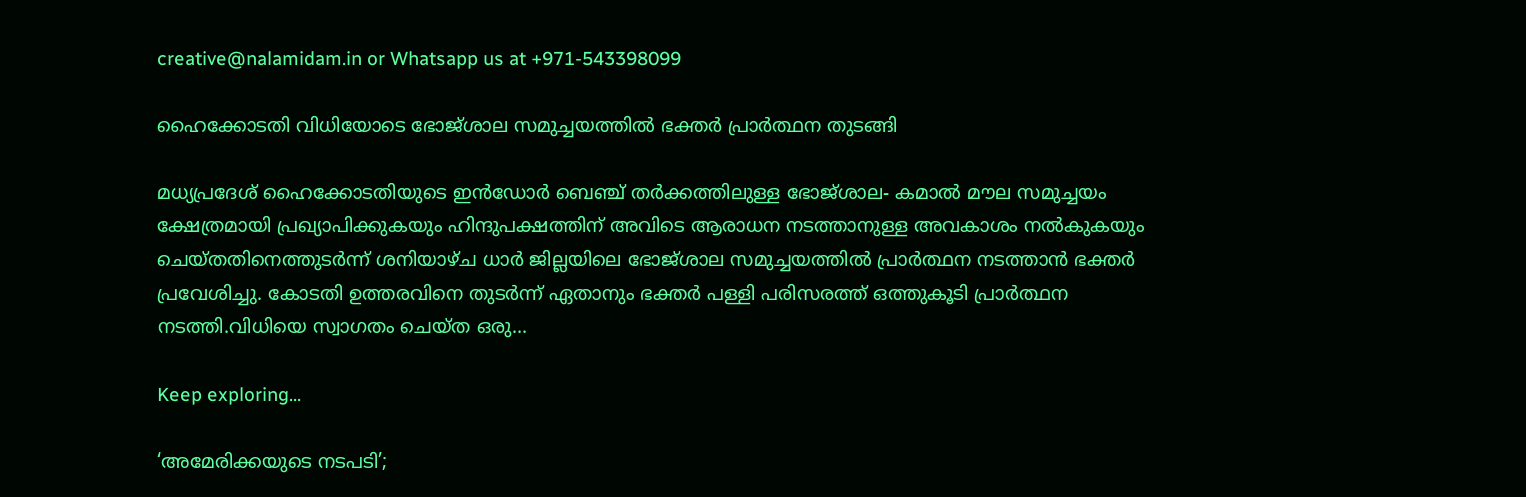creative@nalamidam.in or Whatsapp us at +971-543398099

ഹൈക്കോടതി വിധിയോടെ ഭോജ്‌ശാല സമുച്ചയത്തിൽ ഭക്തർ പ്രാർത്ഥന തുടങ്ങി

മധ്യപ്രദേശ് ഹൈക്കോടതിയുടെ ഇൻഡോർ ബെഞ്ച് തർക്കത്തിലുള്ള ഭോജ്‌ശാല- കമാൽ മൗല സമുച്ചയം ക്ഷേത്രമായി പ്രഖ്യാപിക്കുകയും ഹിന്ദുപക്ഷത്തിന് അവിടെ ആരാധന നടത്താനുള്ള അവകാശം നൽകുകയും ചെയ്‌തതിനെത്തുടർന്ന് ശനിയാഴ്‌ച ധാർ ജില്ലയിലെ ഭോജ്‌ശാല സമുച്ചയത്തിൽ പ്രാർത്ഥന നടത്താൻ ഭക്തർ പ്രവേശിച്ചു. കോടതി ഉത്തരവിനെ തുടർന്ന് ഏതാനും ഭക്തർ പള്ളി പരിസരത്ത് ഒത്തുകൂടി പ്രാർത്ഥന നടത്തി.വിധിയെ സ്വാഗതം ചെയ്‌ത ഒരു...

Keep exploring...

‘അമേരിക്കയുടെ നടപടി’;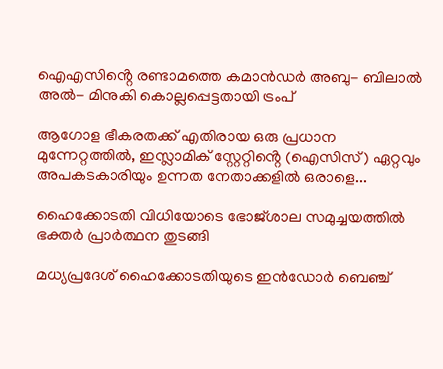ഐഎസിൻ്റെ രണ്ടാമത്തെ കമാൻഡർ അബു- ബിലാൽ അൽ- മിനുകി കൊല്ലപ്പെട്ടതായി ട്രംപ്

ആഗോള ഭീകരതക്ക് എതിരായ ഒരു പ്രധാന മുന്നേറ്റത്തിൽ, ഇസ്ലാമിക് സ്റ്റേറ്റിൻ്റെ (ഐസിസ്) ഏറ്റവും അപകടകാരിയും ഉന്നത നേതാക്കളിൽ ഒരാളെ...

ഹൈക്കോടതി വിധിയോടെ ഭോജ്‌ശാല സമുച്ചയത്തിൽ ഭക്തർ പ്രാർത്ഥന തുടങ്ങി

മധ്യപ്രദേശ് ഹൈക്കോടതിയുടെ ഇൻഡോർ ബെഞ്ച്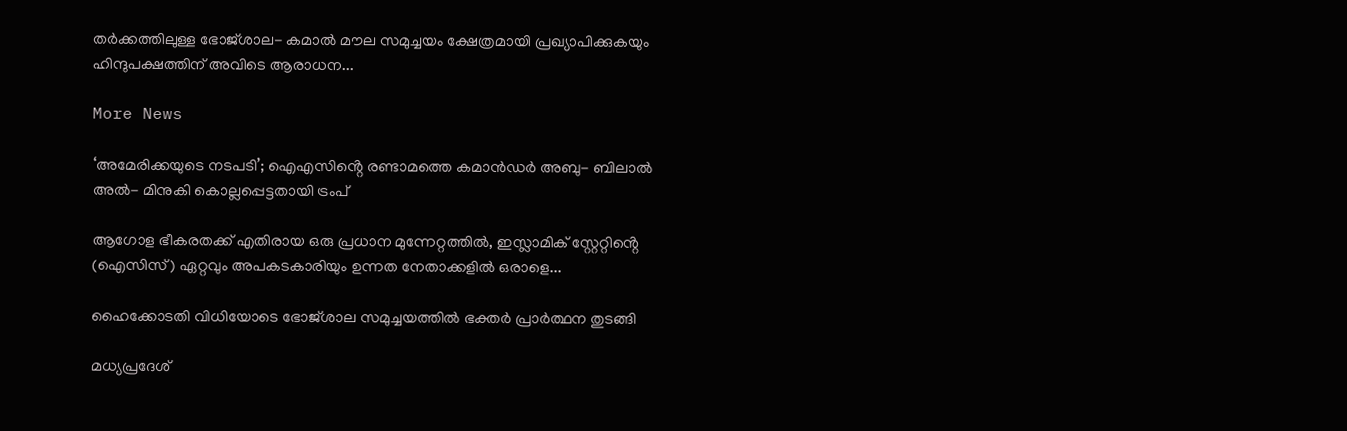തർക്കത്തിലുള്ള ഭോജ്‌ശാല- കമാൽ മൗല സമുച്ചയം ക്ഷേത്രമായി പ്രഖ്യാപിക്കുകയും ഹിന്ദുപക്ഷത്തിന് അവിടെ ആരാധന...

More News

‘അമേരിക്കയുടെ നടപടി’; ഐഎസിൻ്റെ രണ്ടാമത്തെ കമാൻഡർ അബു- ബിലാൽ അൽ- മിനുകി കൊല്ലപ്പെട്ടതായി ട്രംപ്

ആഗോള ഭീകരതക്ക് എതിരായ ഒരു പ്രധാന മുന്നേറ്റത്തിൽ, ഇസ്ലാമിക് സ്റ്റേറ്റിൻ്റെ (ഐസിസ്) ഏറ്റവും അപകടകാരിയും ഉന്നത നേതാക്കളിൽ ഒരാളെ...

ഹൈക്കോടതി വിധിയോടെ ഭോജ്‌ശാല സമുച്ചയത്തിൽ ഭക്തർ പ്രാർത്ഥന തുടങ്ങി

മധ്യപ്രദേശ്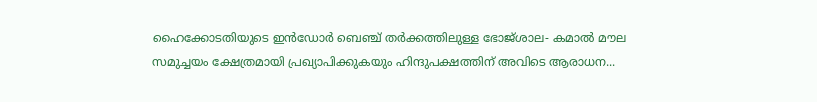ഹൈക്കോടതിയുടെ ഇൻഡോർ ബെഞ്ച് തർക്കത്തിലുള്ള ഭോജ്‌ശാല- കമാൽ മൗല സമുച്ചയം ക്ഷേത്രമായി പ്രഖ്യാപിക്കുകയും ഹിന്ദുപക്ഷത്തിന് അവിടെ ആരാധന...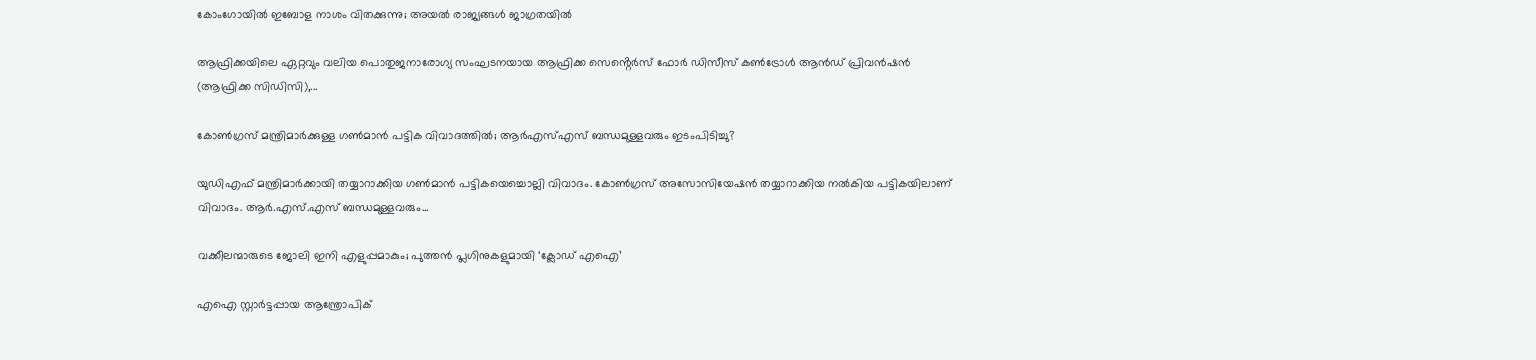കോംഗോയിൽ ഇബോള നാശം വിതക്കുന്നു; അയൽ രാജ്യങ്ങൾ ജാഗ്രതയിൽ

ആഫ്രിക്കയിലെ ഏറ്റവും വലിയ പൊതുജനാരോഗ്യ സംഘടനയായ ആഫ്രിക്ക സെൻ്റെർസ് ഫോർ ഡിസീസ് കൺട്രോൾ ആൻഡ് പ്രിവൻഷൻ (ആഫ്രിക്ക സിഡിസി),...

കോൺഗ്രസ് മന്ത്രിമാർക്കുള്ള ഗൺമാൻ പട്ടിക വിവാദത്തിൽ; ആർഎസ്എസ് ബന്ധമുള്ളവരും ഇടംപിടിച്ചു?

യുഡിഎഫ് മന്ത്രിമാർക്കായി തയ്യാറാക്കിയ ഗൺമാൻ പട്ടികയെച്ചൊല്ലി വിവാദം. കോൺഗ്രസ് അസോസിയേഷൻ തയ്യാറാക്കിയ നൽകിയ പട്ടികയിലാണ് വിവാദം. ആർ.എസ്.എസ് ബന്ധമുള്ളവരും...

വക്കീലന്മാരുടെ ജോലി ഇനി എളുപ്പമാകും; പുത്തൻ പ്ലഗിനുകളുമായി ‘ക്ലോഡ് എഐ’

എഐ സ്റ്റാർട്ടപ്പായ ആന്ത്രോപിക്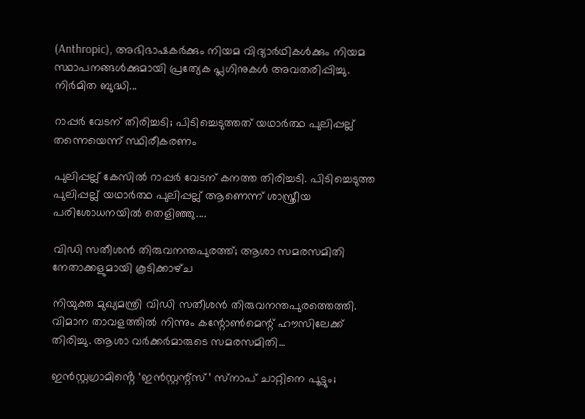(Anthropic), അഭിഭാഷകർക്കും നിയമ വിദ്യാർഥികൾക്കും നിയമ സ്ഥാപനങ്ങൾക്കുമായി പ്രത്യേക പ്ലഗിനുകൾ അവതരിപ്പിച്ചു. നിർമിത ബുദ്ധി...

റാപ്പർ വേടന് തിരിച്ചടി; പിടിച്ചെടുത്തത് യഥാര്‍ത്ഥ പുലിപ്പല്ല് തന്നെയെന്ന് സ്ഥിരീകരണം

പുലിപ്പല്ല് കേസില്‍ റാപ്പര്‍ വേടന് കനത്ത തിരിച്ചടി. പിടിച്ചെടുത്ത പുലിപ്പല്ല് യഥാര്‍ത്ഥ പുലിപ്പല്ല് ആണെന്ന് ശാസ്ത്രീയ പരിശോധനയിൽ തെളിഞ്ഞു....

വിഡി സതീശൻ തിരുവനന്തപുരത്ത്; ആശാ സമരസമിതി നേതാക്കളുമായി കൂടിക്കാഴ്‌ച

നിയുക്ത മുഖ്യമന്ത്രി വിഡി സതീശൻ തിരുവനന്തപുരത്തെത്തി. വിമാന താവളത്തിൽ നിന്നും കന്റോൺമെന്റ് ഹൗസിലേക്ക് തിരിച്ചു. ആശാ വർക്കർമാരുടെ സമരസമിതി...

ഇൻസ്റ്റഗ്രാമിൻ്റെ ‘ഇൻസ്റ്റന്റ്സ്’ സ്‌നാപ് ചാറ്റിനെ പൂട്ടും;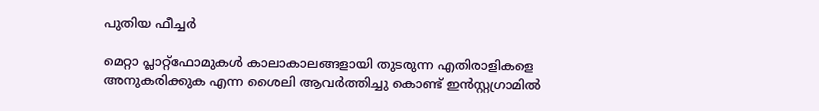പുതിയ ഫീച്ചർ

മെറ്റാ പ്ലാറ്റ്‌ഫോമുകൾ കാലാകാലങ്ങളായി തുടരുന്ന എതിരാളികളെ അനുകരിക്കുക എന്ന ശൈലി ആവർത്തിച്ചു കൊണ്ട് ഇൻസ്റ്റഗ്രാമിൽ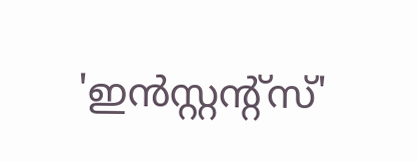'ഇൻസ്റ്റന്റ്സ്'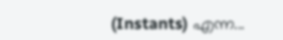(Instants) എന്ന...